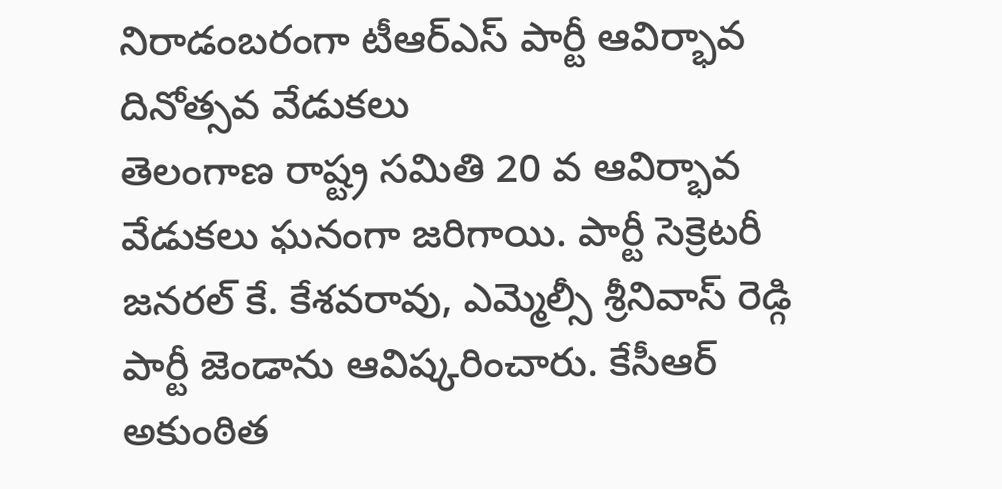నిరాడంబరంగా టీఆర్ఎస్ పార్టీ ఆవిర్భావ దినోత్సవ వేడుకలు
తెలంగాణ రాష్ట్ర సమితి 20 వ ఆవిర్భావ వేడుకలు ఘనంగా జరిగాయి. పార్టీ సెక్రెటరీ జనరల్ కే. కేశవరావు, ఎమ్మెల్సీ శ్రీనివాస్ రెడ్గి పార్టీ జెండాను ఆవిష్కరించారు. కేసీఆర్ అకుంఠిత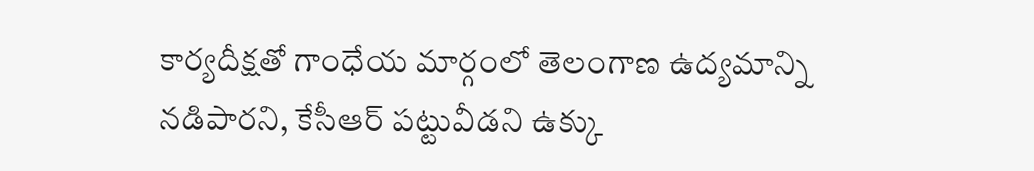కార్యదీక్షతో గాంధేయ మార్గంలో తెలంగాణ ఉద్యమాన్ని నడిపారని, కేసీఆర్ పట్టువీడని ఉక్కు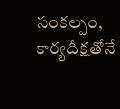సంకల్పం, కార్యదీక్షతోనే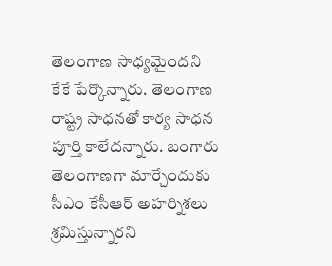తెలంగాణ సాధ్యమైందని కేకే పేర్కొన్నారు. తెలంగాణ రాష్ట్ర సాధనతో కార్య సాధన పూర్తి కాలేదన్నారు. బంగారు తెలంగాణగా మార్చేందుకు సీఎం కేసీఆర్ అహర్నిశలు శ్రమిస్తున్నారని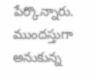పేర్కొన్నారు. ముందస్తుగా అనుకున్న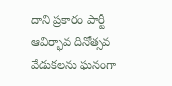దాని ప్రకారం పార్టీ ఆవిర్భావ దినోత్సవ వేడుకలను ఘనంగా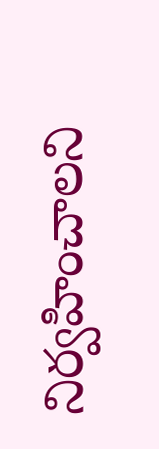నిర్వహించాలని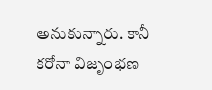అనుకున్నారు. కానీ కరోనా విజృంభణ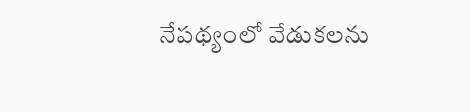నేపథ్యంలో వేడుకలను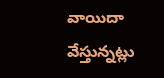వాయిదా వేస్తున్నట్లు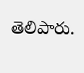తెలిపారు.